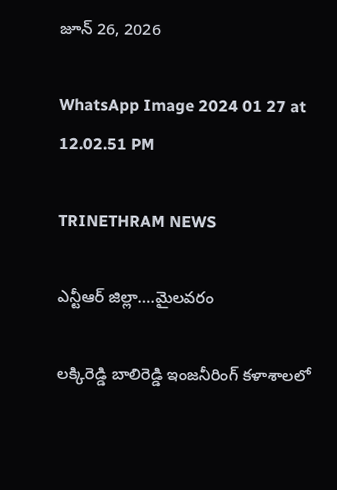జూన్ 26, 2026

WhatsApp Image 2024 01 27 at 12.02.51 PM

TRINETHRAM NEWS

ఎన్టీఆర్ జిల్లా….మైలవరం

లక్కిరెడ్డి బాలిరెడ్డి ఇంజనీరింగ్ కళాశాలలో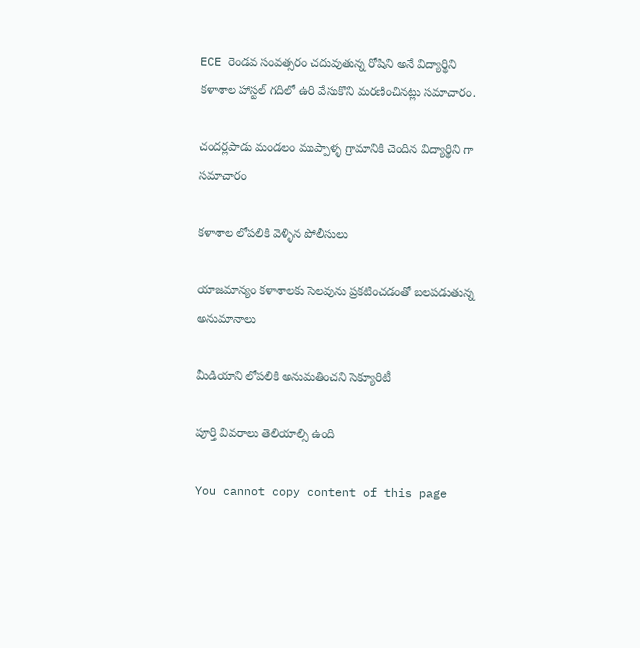ECE రెండవ సంవత్సరం చదువుతున్న రోషిని అనే విద్యార్థిని కళాశాల హాస్టల్ గదిలో ఉరి వేసుకొని మరణించినట్లు సమాచారం.

చందర్లపాడు మండలం ముప్పాళ్ళ గ్రామానికి చెందిన విద్యార్థిని గా సమాచారం

కళాశాల లోపలికి వెళ్ళిన పోలీసులు

యాజమాన్యం కళాశాలకు సెలవును ప్రకటించడంతో బలపడుతున్న అనుమానాలు

మీడియాని లోపలికి అనుమతించని సెక్యూరిటీ

పూర్తి వివరాలు తెలియాల్సి ఉంది

You cannot copy content of this page